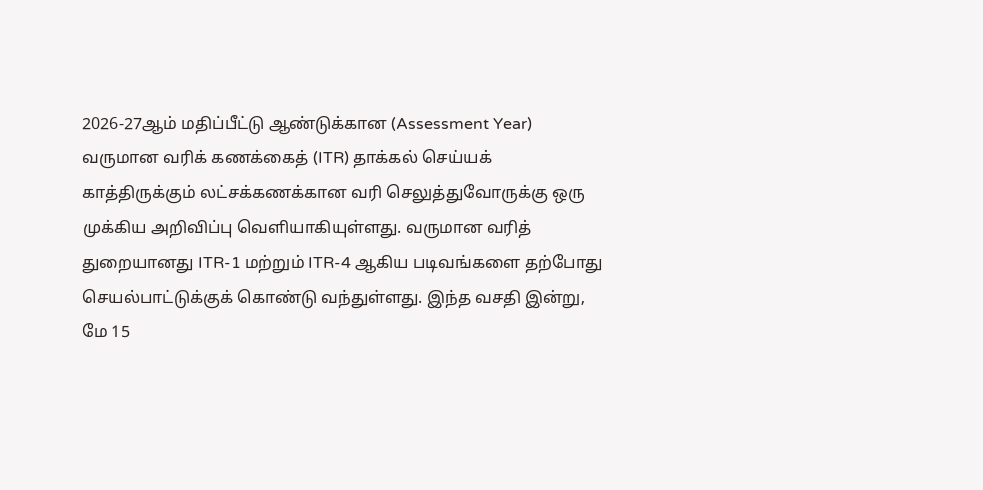2026-27ஆம் மதிப்பீட்டு ஆண்டுக்கான (Assessment Year) வருமான வரிக் கணக்கைத் (ITR) தாக்கல் செய்யக் காத்திருக்கும் லட்சக்கணக்கான வரி செலுத்துவோருக்கு ஒரு முக்கிய அறிவிப்பு வெளியாகியுள்ளது. வருமான வரித் துறையானது ITR-1 மற்றும் ITR-4 ஆகிய படிவங்களை தற்போது செயல்பாட்டுக்குக் கொண்டு வந்துள்ளது. இந்த வசதி இன்று, மே 15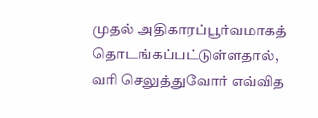முதல் அதிகாரப்பூர்வமாகத் தொடங்கப்பட்டுள்ளதால், வரி செலுத்துவோர் எவ்வித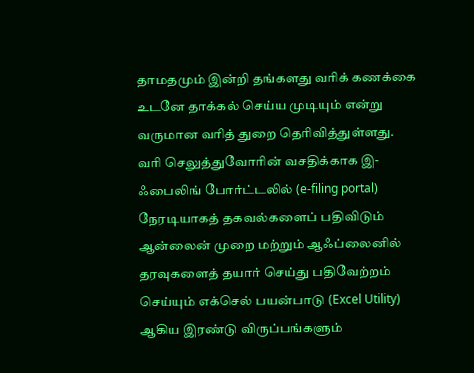தாமதமும் இன்றி தங்களது வரிக் கணக்கை உடனே தாக்கல் செய்ய முடியும் என்று வருமான வரித் துறை தெரிவித்துள்ளது.
வரி செலுத்துவோரின் வசதிக்காக இ-ஃபைலிங் போர்ட்டலில் (e-filing portal) நேரடியாகத் தகவல்களைப் பதிவிடும் ஆன்லைன் முறை மற்றும் ஆஃப்லைனில் தரவுகளைத் தயார் செய்து பதிவேற்றம் செய்யும் எக்செல் பயன்பாடு (Excel Utility) ஆகிய இரண்டு விருப்பங்களும்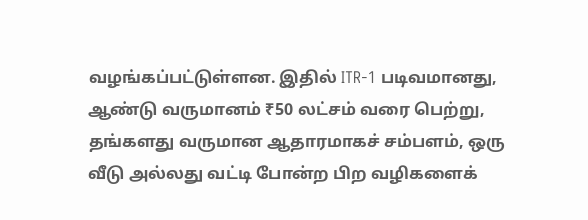வழங்கப்பட்டுள்ளன. இதில் ITR-1 படிவமானது, ஆண்டு வருமானம் ₹50 லட்சம் வரை பெற்று, தங்களது வருமான ஆதாரமாகச் சம்பளம், ஒரு வீடு அல்லது வட்டி போன்ற பிற வழிகளைக்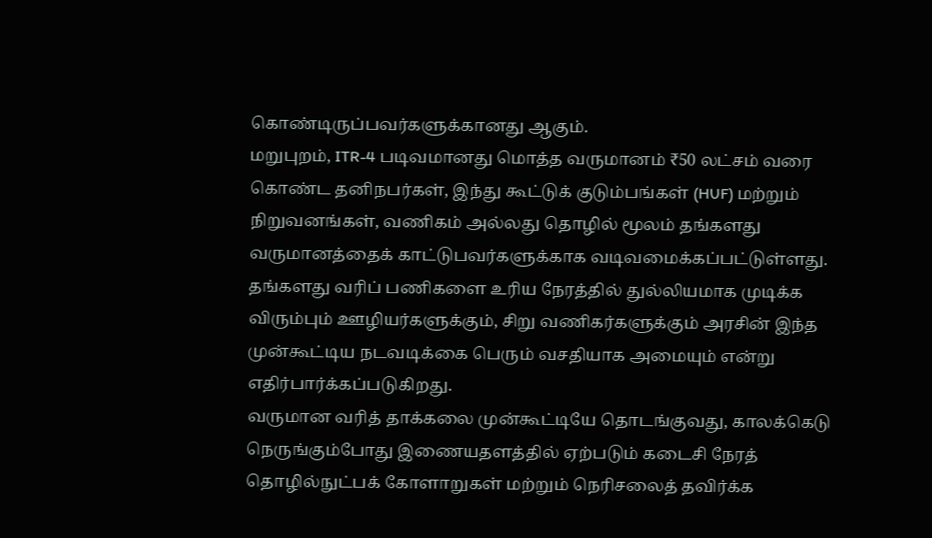கொண்டிருப்பவர்களுக்கானது ஆகும்.
மறுபுறம், ITR-4 படிவமானது மொத்த வருமானம் ₹50 லட்சம் வரை கொண்ட தனிநபர்கள், இந்து கூட்டுக் குடும்பங்கள் (HUF) மற்றும் நிறுவனங்கள், வணிகம் அல்லது தொழில் மூலம் தங்களது வருமானத்தைக் காட்டுபவர்களுக்காக வடிவமைக்கப்பட்டுள்ளது. தங்களது வரிப் பணிகளை உரிய நேரத்தில் துல்லியமாக முடிக்க விரும்பும் ஊழியர்களுக்கும், சிறு வணிகர்களுக்கும் அரசின் இந்த முன்கூட்டிய நடவடிக்கை பெரும் வசதியாக அமையும் என்று எதிர்பார்க்கப்படுகிறது.
வருமான வரித் தாக்கலை முன்கூட்டியே தொடங்குவது, காலக்கெடு நெருங்கும்போது இணையதளத்தில் ஏற்படும் கடைசி நேரத் தொழில்நுட்பக் கோளாறுகள் மற்றும் நெரிசலைத் தவிர்க்க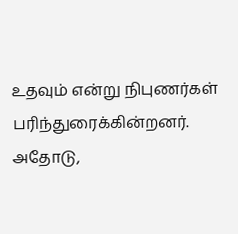உதவும் என்று நிபுணர்கள் பரிந்துரைக்கின்றனர். அதோடு,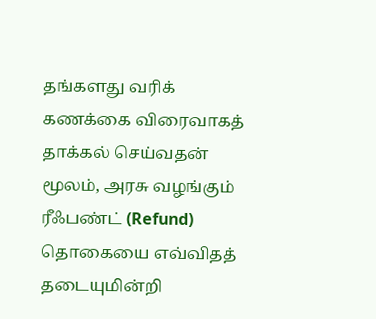தங்களது வரிக் கணக்கை விரைவாகத் தாக்கல் செய்வதன் மூலம், அரசு வழங்கும் ரீஃபண்ட் (Refund) தொகையை எவ்விதத் தடையுமின்றி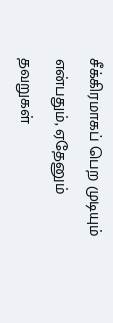சீக்கிரமாகப் பெற முடியும் என்பதும், ஏதேனும் தவறுகள்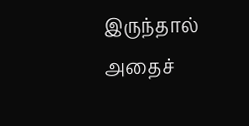இருந்தால் அதைச்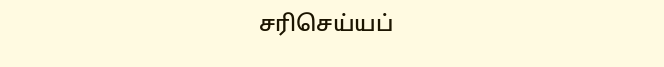சரிசெய்யப்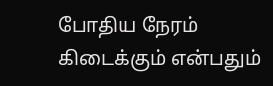போதிய நேரம் கிடைக்கும் என்பதும்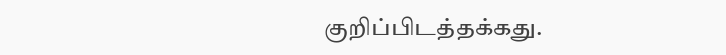குறிப்பிடத்தக்கது.